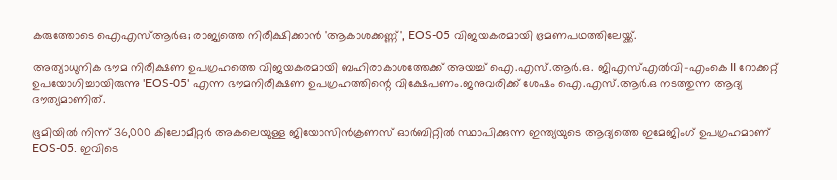കരുത്തോടെ ഐഎസ്‌ആര്‍ഒ; രാജ്യത്തെ നിരീക്ഷിക്കാൻ 'ആകാശക്കണ്ണ്', EOS-05 വിജയകരമായി ഭ്രമണപഥത്തിലേയ്ക്ക്.

അത്യാധുനിക ഭൗമ നിരീക്ഷണ ഉപഗ്രഹത്തെ വിജയകരമായി ബഹിരാകാശത്തേക്ക് അയച്ച്‌ ഐ.എസ്.ആർ.ഒ. ജിഎസ്‌എല്‍വി-എംകെ II റോക്കറ്റ് ഉപയോഗിച്ചായിരുന്നു 'EOS-05' എന്ന ഭൗമനിരീക്ഷണ ഉപഗ്രഹത്തിന്റെ വിക്ഷേപണം.ജനുവരിക്ക് ശേഷം ഐ.എസ്.ആർ.ഒ നടത്തുന്ന ആദ്യ ദൗത്യമാണിത്.

ഭൂമിയില്‍ നിന്ന് 36,000 കിലോമീറ്റർ അകലെയുള്ള ജിയോസിൻക്രണസ് ഓർബിറ്റില്‍ സ്ഥാപിക്കുന്ന ഇന്ത്യയുടെ ആദ്യത്തെ ഇമേജിംഗ് ഉപഗ്രഹമാണ് EOS-05. ഇവിടെ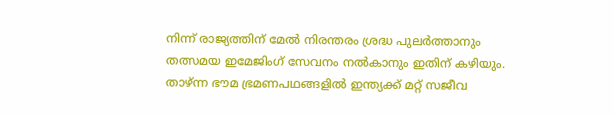നിന്ന് രാജ്യത്തിന് മേല്‍ നിരന്തരം ശ്രദ്ധ പുലർത്താനും തത്സമയ ഇമേജിംഗ് സേവനം നല്‍കാനും ഇതിന് കഴിയും. താഴ്ന്ന ഭൗമ ഭ്രമണപഥങ്ങളില്‍ ഇന്ത്യക്ക് മറ്റ് സജീവ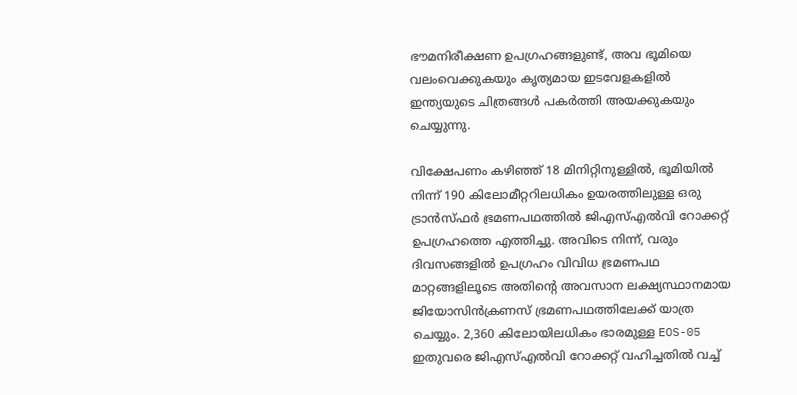ഭൗമനിരീക്ഷണ ഉപഗ്രഹങ്ങളുണ്ട്, അവ ഭൂമിയെ വലംവെക്കുകയും കൃത്യമായ ഇടവേളകളില്‍ ഇന്ത്യയുടെ ചിത്രങ്ങള്‍ പകർത്തി അയക്കുകയും ചെയ്യുന്നു.

വിക്ഷേപണം കഴിഞ്ഞ് 18 മിനിറ്റിനുള്ളില്‍, ഭൂമിയില്‍ നിന്ന് 190 കിലോമീറ്ററിലധികം ഉയരത്തിലുള്ള ഒരു ട്രാൻസ്ഫർ ഭ്രമണപഥത്തില്‍ ജിഎസ്‌എല്‍വി റോക്കറ്റ് ഉപഗ്രഹത്തെ എത്തിച്ചു. അവിടെ നിന്ന്, വരും ദിവസങ്ങളില്‍ ഉപഗ്രഹം വിവിധ ഭ്രമണപഥ മാറ്റങ്ങളിലൂടെ അതിന്റെ അവസാന ലക്ഷ്യസ്ഥാനമായ ജിയോസിൻക്രണസ് ഭ്രമണപഥത്തിലേക്ക് യാത്ര ചെയ്യും. 2,360 കിലോയിലധികം ഭാരമുള്ള EOS-05 ഇതുവരെ ജിഎസ്‌എല്‍വി റോക്കറ്റ് വഹിച്ചതില്‍ വച്ച്‌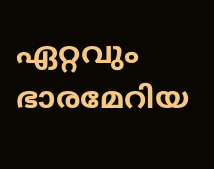ഏറ്റവും ഭാരമേറിയ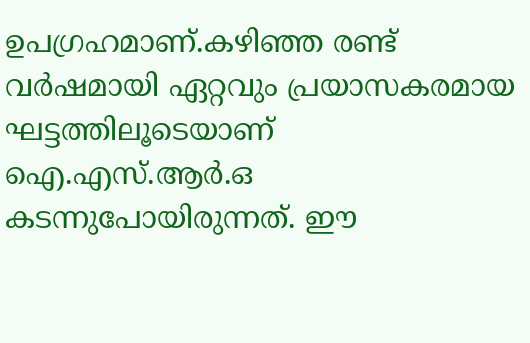ഉപഗ്രഹമാണ്.കഴിഞ്ഞ രണ്ട് വർഷമായി ഏറ്റവും പ്രയാസകരമായ ഘട്ടത്തിലൂടെയാണ് ഐ.എസ്.ആർ.ഒ കടന്നുപോയിരുന്നത്. ഈ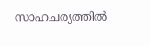സാഹചര്യത്തില്‍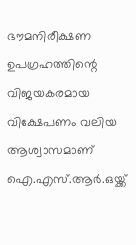ഭൗമനിരീക്ഷണ ഉപഗ്രഹത്തിന്റെ വിജയകരമായ വിക്ഷേപണം വലിയ ആശ്വാസമാണ് ഐ.എസ്.ആർ.ഒയ്ക്ക്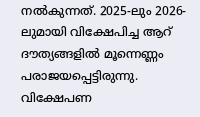നല്‍കുന്നത്. 2025-ലും 2026-ലുമായി വിക്ഷേപിച്ച ആറ് ദൗത്യങ്ങളില്‍ മൂന്നെണ്ണം പരാജയപ്പെട്ടിരുന്നു. വിക്ഷേപണ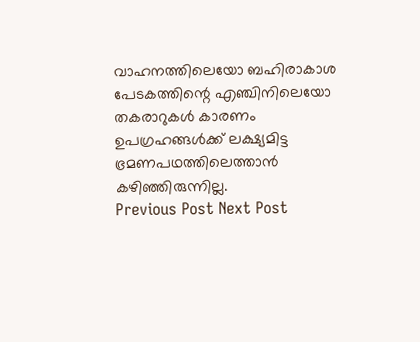വാഹനത്തിലെയോ ബഹിരാകാശ പേടകത്തിന്റെ എഞ്ചിനിലെയോ തകരാറുകള്‍ കാരണം ഉപഗ്രഹങ്ങള്‍ക്ക് ലക്ഷ്യമിട്ട ഭ്രമണപഥത്തിലെത്താൻ കഴിഞ്ഞിരുന്നില്ല.
Previous Post Next Post